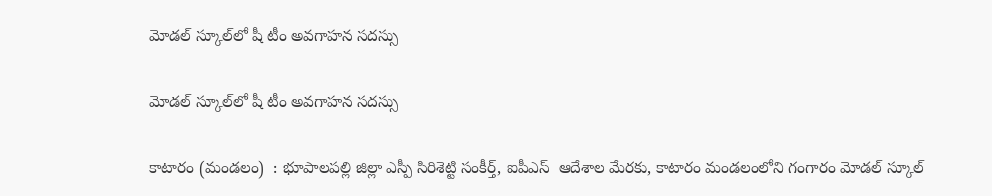మోడల్ స్కూల్‌లో షీ టీం అవగాహన సదస్సు

మోడల్ స్కూల్‌లో షీ టీం అవగాహన సదస్సు

కాటారం (మండలం)  : భూపాలపల్లి జిల్లా ఎస్పీ సిరిశెట్టి సంకీర్త్, ఐపీఎస్  ఆదేశాల మేరకు, కాటారం మండలంలోని గంగారం మోడల్ స్కూల్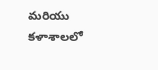మరియు కళాశాలలో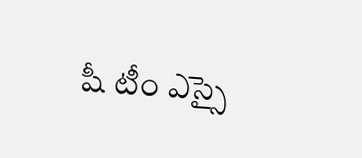షీ టీం ఎస్సై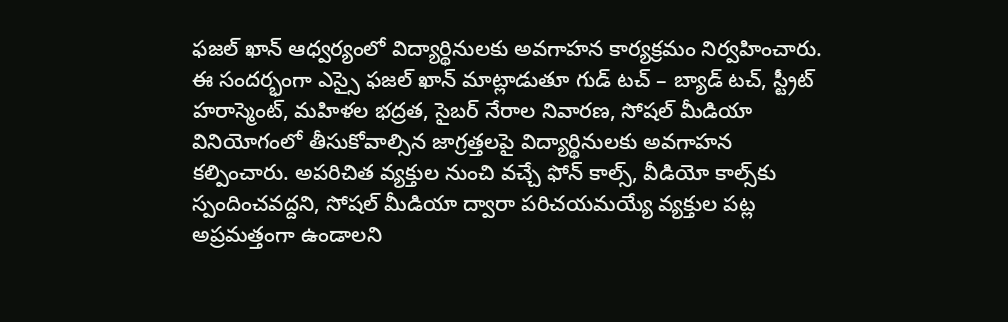ఫజల్ ఖాన్ ఆధ్వర్యంలో విద్యార్థినులకు అవగాహన కార్యక్రమం నిర్వహించారు. ఈ సందర్భంగా ఎస్సై ఫజల్ ఖాన్ మాట్లాడుతూ గుడ్ టచ్ – బ్యాడ్ టచ్, స్ట్రీట్ హరాస్మెంట్, మహిళల భద్రత, సైబర్ నేరాల నివారణ, సోషల్ మీడియా వినియోగంలో తీసుకోవాల్సిన జాగ్రత్తలపై విద్యార్థినులకు అవగాహన కల్పించారు. అపరిచిత వ్యక్తుల నుంచి వచ్చే ఫోన్ కాల్స్, వీడియో కాల్స్‌కు స్పందించవద్దని, సోషల్ మీడియా ద్వారా పరిచయమయ్యే వ్యక్తుల పట్ల అప్రమత్తంగా ఉండాలని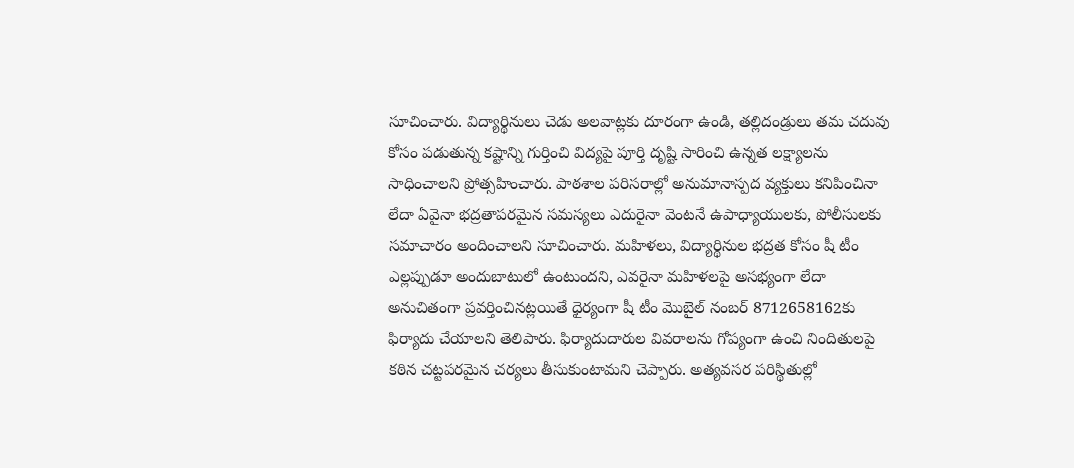సూచించారు. విద్యార్థినులు చెడు అలవాట్లకు దూరంగా ఉండి, తల్లిదండ్రులు తమ చదువు కోసం పడుతున్న కష్టాన్ని గుర్తించి విద్యపై పూర్తి దృష్టి సారించి ఉన్నత లక్ష్యాలను సాధించాలని ప్రోత్సహించారు. పాఠశాల పరిసరాల్లో అనుమానాస్పద వ్యక్తులు కనిపించినా లేదా ఏవైనా భద్రతాపరమైన సమస్యలు ఎదురైనా వెంటనే ఉపాధ్యాయులకు, పోలీసులకు సమాచారం అందించాలని సూచించారు. మహిళలు, విద్యార్థినుల భద్రత కోసం షీ టీం ఎల్లప్పుడూ అందుబాటులో ఉంటుందని, ఎవరైనా మహిళలపై అసభ్యంగా లేదా అనుచితంగా ప్రవర్తించినట్లయితే ధైర్యంగా షీ టీం మొబైల్ నంబర్ 8712658162కు ఫిర్యాదు చేయాలని తెలిపారు. ఫిర్యాదుదారుల వివరాలను గోప్యంగా ఉంచి నిందితులపై కఠిన చట్టపరమైన చర్యలు తీసుకుంటామని చెప్పారు. అత్యవసర పరిస్థితుల్లో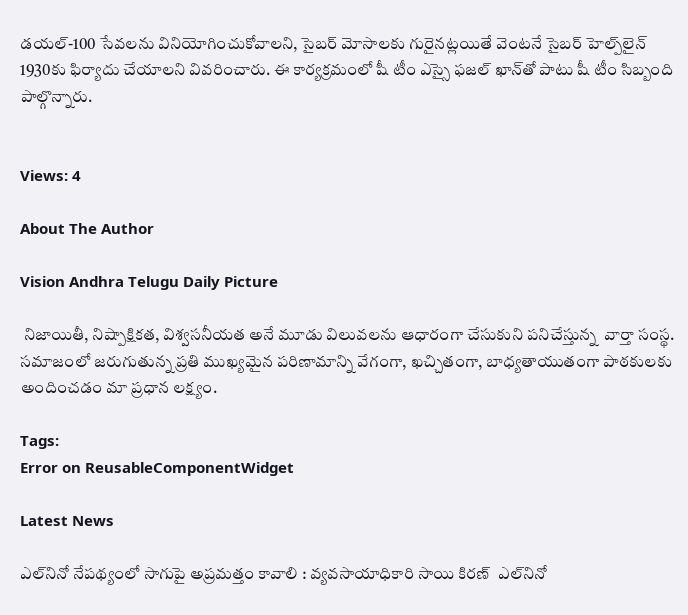డయల్-100 సేవలను వినియోగించుకోవాలని, సైబర్ మోసాలకు గురైనట్లయితే వెంటనే సైబర్ హెల్ప్‌లైన్ 1930కు ఫిర్యాదు చేయాలని వివరించారు. ఈ కార్యక్రమంలో షీ టీం ఎస్సై ఫజల్ ఖాన్‌తో పాటు షీ టీం సిబ్బంది పాల్గొన్నారు.


Views: 4

About The Author

Vision Andhra Telugu Daily Picture

 నిజాయితీ, నిష్పాక్షికత, విశ్వసనీయత అనే మూడు విలువలను ఆధారంగా చేసుకుని పనిచేస్తున్న  వార్తా సంస్థ. సమాజంలో జరుగుతున్న ప్రతి ముఖ్యమైన పరిణామాన్ని వేగంగా, ఖచ్చితంగా, బాధ్యతాయుతంగా పాఠకులకు అందించడం మా ప్రధాన లక్ష్యం.

Tags:
Error on ReusableComponentWidget

Latest News

ఎల్‌నినో నేపథ్యంలో సాగుపై అప్రమత్తం కావాలి : వ్యవసాయాధికారి సాయి కిరణ్  ఎల్‌నినో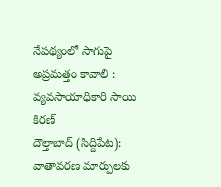నేపథ్యంలో సాగుపై అప్రమత్తం కావాలి : వ్యవసాయాధికారి సాయి కిరణ్
దౌల్తాబాద్ (సిద్దిపేట): వాతావరణ మార్పులకు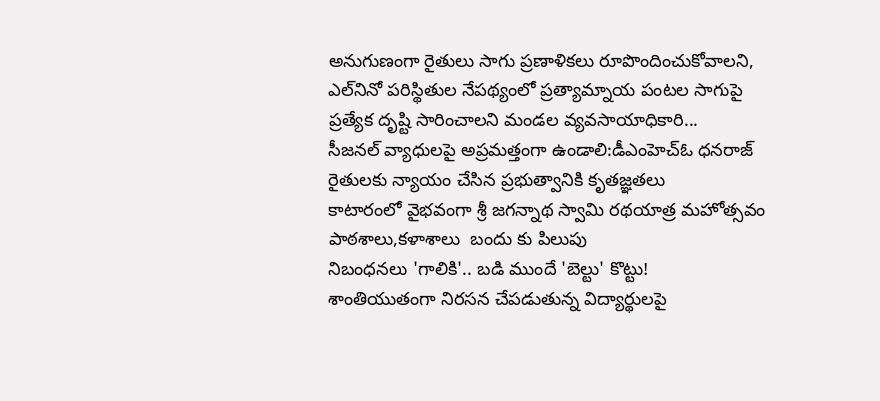అనుగుణంగా రైతులు సాగు ప్రణాళికలు రూపొందించుకోవాలని, ఎల్‌నినో పరిస్థితుల నేపథ్యంలో ప్రత్యామ్నాయ పంటల సాగుపై ప్రత్యేక దృష్టి సారించాలని మండల వ్యవసాయాధికారి...
సీజనల్ వ్యాధులపై అప్రమత్తంగా ఉండాలి:డీఎంహెచ్ఓ ధనరాజ్
రైతులకు న్యాయం చేసిన ప్రభుత్వానికి కృతజ్ఞతలు
కాటారంలో వైభవంగా శ్రీ జగన్నాథ స్వామి రథయాత్ర మహోత్సవం
పాఠశాలు,కళాశాలు  బందు కు పిలుపు
నిబంధనలు 'గాలికి'.. బడి ముందే 'బెల్టు' కొట్టు!
శాంతియుతంగా నిరసన చేపడుతున్న విద్యార్థులపై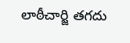లాఠీచార్జి తగదు